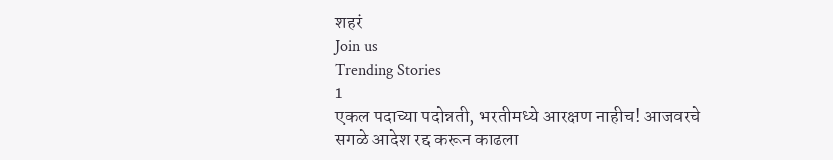शहरं
Join us
Trending Stories
1
एकल पदाच्या पदोन्नती, भरतीमध्ये आरक्षण नाहीच! आजवरचे सगळे आदेश रद्द करून काढला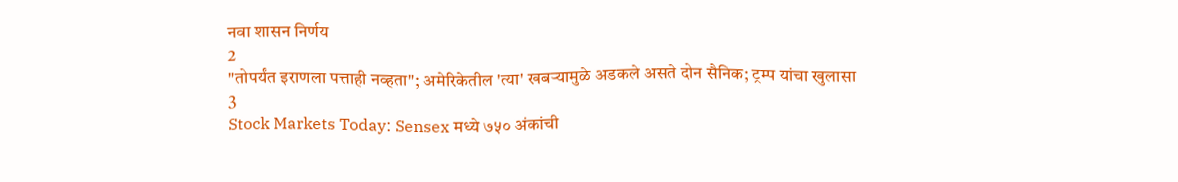नवा शासन निर्णय
2
"तोपर्यंत इराणला पत्ताही नव्हता"; अमेरिकेतील 'त्या' खबऱ्यामुळे अडकले असते दोन सैनिक; ट्रम्प यांचा खुलासा
3
Stock Markets Today: Sensex मध्ये ७५० अंकांची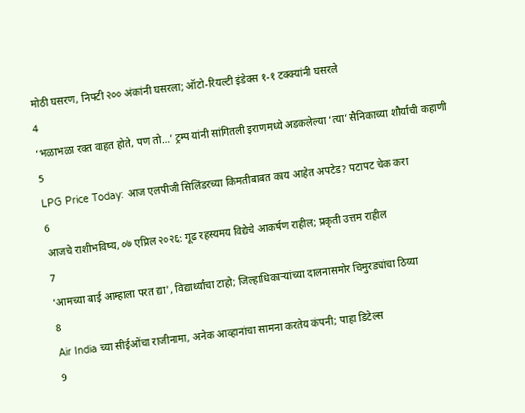मोठी घसरण, निफ्टी २०० अंकांनी घसरला; ऑटो-रियल्टी इंडेक्स १-१ टक्क्यांनी घसरले
4
‘भळाभळा रक्त वाहत होते, पण तो…’ ट्रम्प यांनी सांगितली इराणमध्ये अडकलेल्या ‘त्या’ सैनिकाच्या शौर्याची कहाणी
5
LPG Price Today: आज एलपीजी सिलिंडरच्या किमतीबाबत काय आहेत अपटेड? पटापट चेक करा
6
आजचे राशीभविष्य, ०७ एप्रिल २०२६: गूढ रहस्यमय विद्येचे आकर्षण राहील; प्रकृती उत्तम राहील
7
'आमच्या बाई आम्हाला परत द्या', विद्यार्थ्यांचा टाहो; जिल्हाधिकाऱ्यांच्या दालनासमोर चिमुरड्यांचा ठिय्या
8
Air India च्या सीईओंचा राजीनामा, अनेक आव्हानांचा सामना करतेय कंपनी; पाहा डिटेल्स
9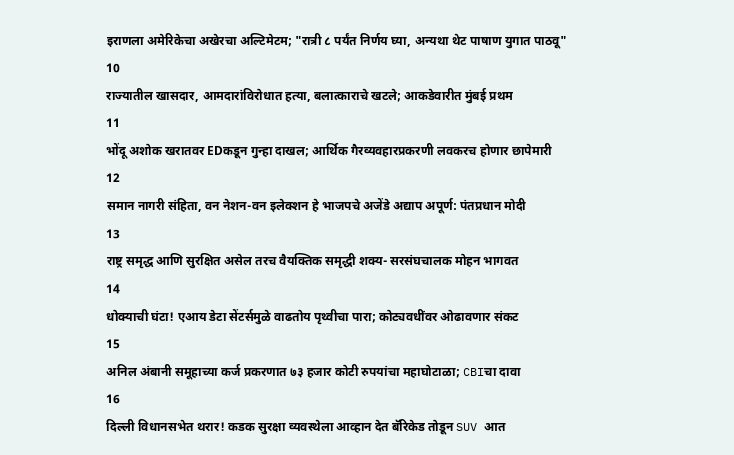इराणला अमेरिकेचा अखेरचा अल्टिमेटम; "रात्री ८ पर्यंत निर्णय घ्या, अन्यथा थेट पाषाण युगात पाठवू"
10
राज्यातील खासदार, आमदारांविरोधात हत्या, बलात्काराचे खटले; आकडेवारीत मुंबई प्रथम
11
भोंदू अशोक खरातवर EDकडून गुन्हा दाखल; आर्थिक गैरव्यवहारप्रकरणी लवकरच होणार छापेमारी
12
समान नागरी संहिता, वन नेशन-वन इलेक्शन हे भाजपचे अजेंडे अद्याप अपूर्ण: पंतप्रधान मोदी
13
राष्ट्र समृद्ध आणि सुरक्षित असेल तरच वैयक्तिक समृद्धी शक्य- सरसंघचालक मोहन भागवत
14
धोक्याची घंटा! एआय डेटा सेंटर्समुळे वाढतोय पृथ्वीचा पारा; कोट्यवधींवर ओढावणार संकट
15
अनिल अंबानी समूहाच्या कर्ज प्रकरणात ७३ हजार कोटी रुपयांचा महाघोटाळा; CBIचा दावा
16
दिल्ली विधानसभेत थरार! कडक सुरक्षा व्यवस्थेला आव्हान देत बॅरिकेड तोडून SUV आत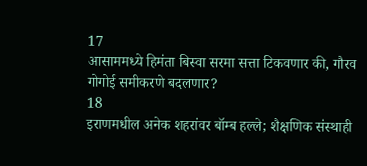17
आसाममध्ये हिमंता बिस्वा सरमा सत्ता टिकवणार की, गौरव गोगोई समीकरणे बदलणार?
18
इराणमधील अनेक शहरांवर बॉम्ब हल्ले; शैक्षणिक संस्थाही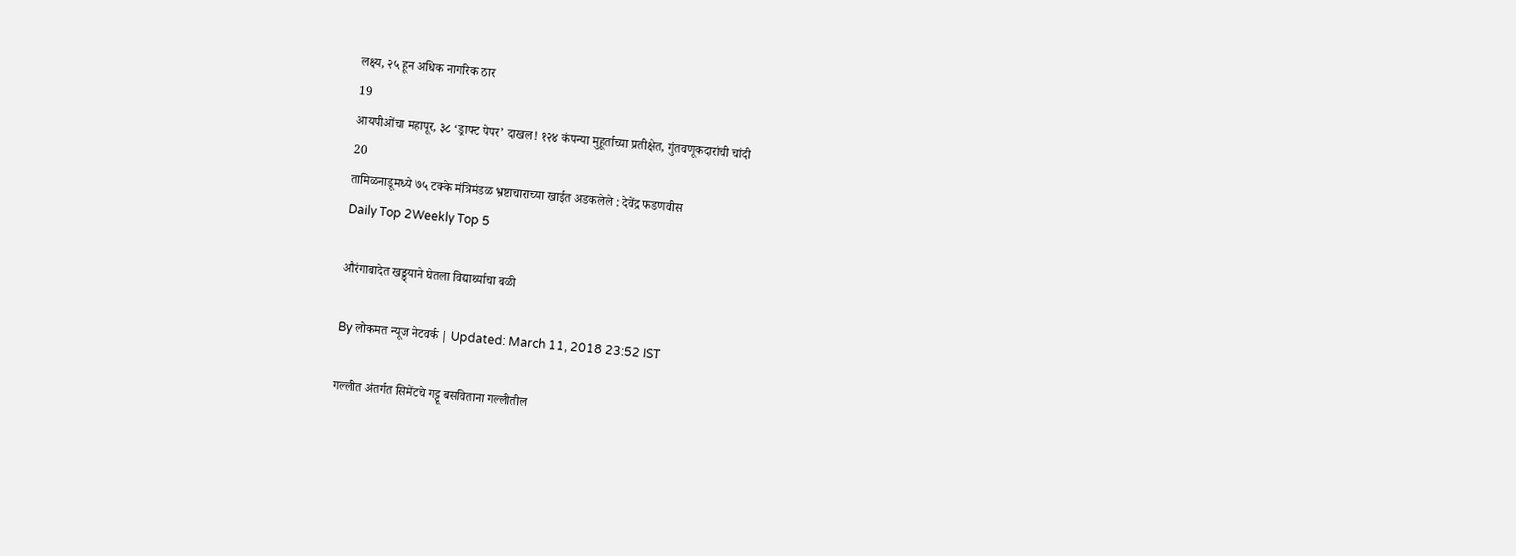लक्ष्य, २५ हून अधिक नागरिक ठार
19
आयपीओंचा महापूर, ३८ ‘ड्राफ्ट पेपर’ दाखल! १२४ कंपन्या मुहूर्ताच्या प्रतीक्षेत, गुंतवणूकदारांची चांदी
20
तामिळनाडूमध्ये ७५ टक्के मंत्रिमंडळ भ्रष्टाचाराच्या खाईत अडकलेले : देवेंद्र फडणवीस
Daily Top 2Weekly Top 5

औरंगाबादेत खड्ड्याने घेतला विद्यार्थ्याचा बळी

By लोकमत न्यूज नेटवर्क | Updated: March 11, 2018 23:52 IST

गल्लीत अंतर्गत सिमेंटचे गट्टू बसविताना गल्लीतील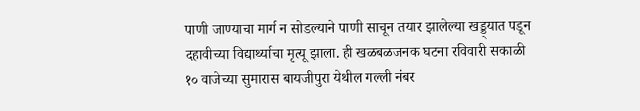पाणी जाण्याचा मार्ग न सोडल्याने पाणी साचून तयार झालेल्या खड्ड्यात पडून दहावीच्या विद्यार्थ्याचा मृत्यू झाला. ही खळबळजनक घटना रविवारी सकाळी १० वाजेच्या सुमारास बायजीपुरा येथील गल्ली नंबर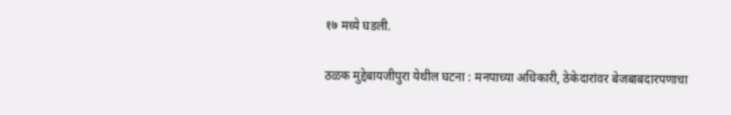१७ मध्ये घडली.

ठळक मुद्देबायजीपुरा येथील घटना : मनपाच्या अधिकारी, ठेकेदारांवर बेजबाबदारपणाचा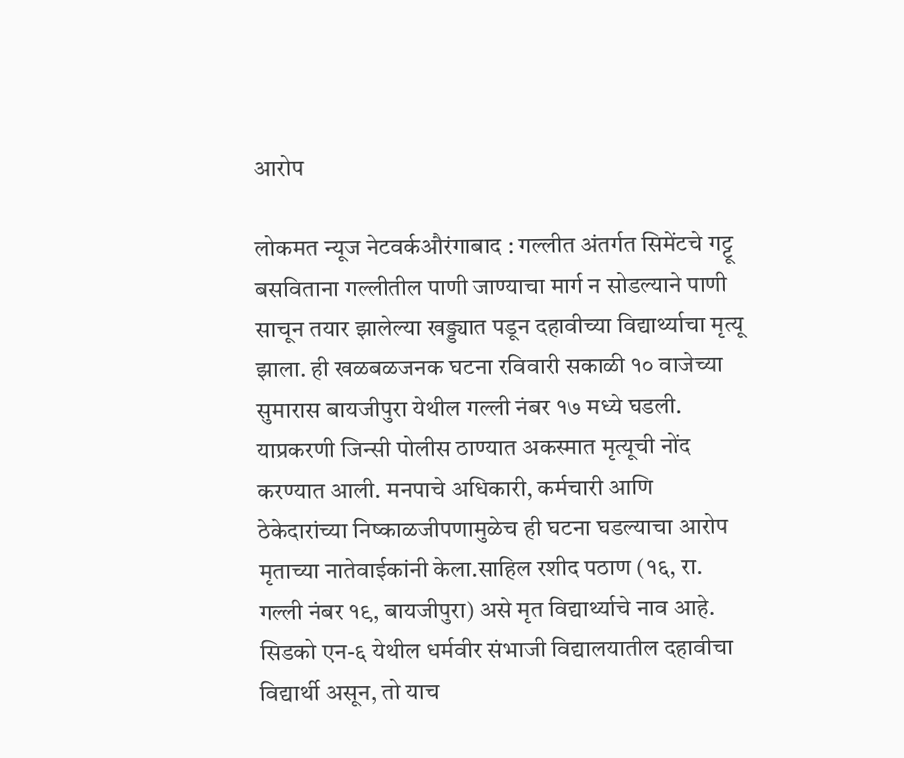आरोप

लोकमत न्यूज नेटवर्कऔरंगाबाद : गल्लीत अंतर्गत सिमेंटचे गट्टू बसविताना गल्लीतील पाणी जाण्याचा मार्ग न सोडल्याने पाणी साचून तयार झालेल्या खड्ड्यात पडून दहावीच्या विद्यार्थ्याचा मृत्यू झाला. ही खळबळजनक घटना रविवारी सकाळी १० वाजेच्या सुमारास बायजीपुरा येथील गल्ली नंबर १७ मध्ये घडली. याप्रकरणी जिन्सी पोलीस ठाण्यात अकस्मात मृत्यूची नोंद करण्यात आली. मनपाचे अधिकारी, कर्मचारी आणि ठेकेदारांच्या निष्काळजीपणामुळेच ही घटना घडल्याचा आरोप मृताच्या नातेवाईकांनी केला.साहिल रशीद पठाण (१६, रा. गल्ली नंबर १९, बायजीपुरा) असे मृत विद्यार्थ्याचे नाव आहे. सिडको एन-६ येथील धर्मवीर संभाजी विद्यालयातील दहावीचा विद्यार्थी असून, तो याच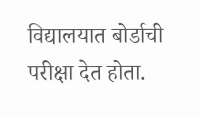विद्यालयात बोर्डाची परीक्षा देत होता.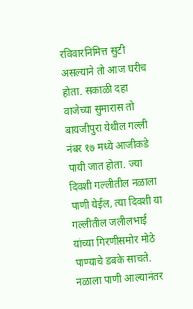रविवारनिमित्त सुटी असल्याने तो आज घरीच होता. सकाळी दहा वाजेच्या सुमारास तो बायजीपुरा येथील गल्ली नंबर १७ मध्ये आजीकडे पायी जात होता. ज्या दिवशी गल्लीतील नळाला पाणी येईल, त्या दिवशी या गल्लीतील जलीलभाई यांच्या गिरणीसमोर मोठे पाण्याचे डबके साचते. नळाला पाणी आल्यानंतर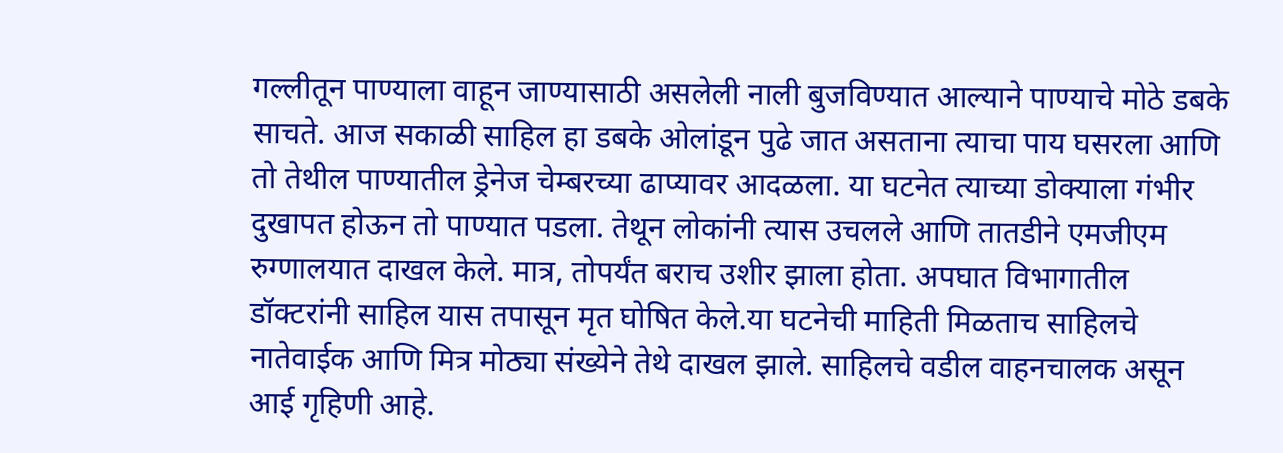गल्लीतून पाण्याला वाहून जाण्यासाठी असलेली नाली बुजविण्यात आल्याने पाण्याचे मोठे डबके साचते. आज सकाळी साहिल हा डबके ओलांडून पुढे जात असताना त्याचा पाय घसरला आणि तो तेथील पाण्यातील ड्रेनेज चेम्बरच्या ढाप्यावर आदळला. या घटनेत त्याच्या डोक्याला गंभीर दुखापत होऊन तो पाण्यात पडला. तेथून लोकांनी त्यास उचलले आणि तातडीने एमजीएम रुग्णालयात दाखल केले. मात्र, तोपर्यंत बराच उशीर झाला होता. अपघात विभागातील डॉक्टरांनी साहिल यास तपासून मृत घोषित केले.या घटनेची माहिती मिळताच साहिलचे नातेवाईक आणि मित्र मोठ्या संख्येने तेथे दाखल झाले. साहिलचे वडील वाहनचालक असून आई गृहिणी आहे.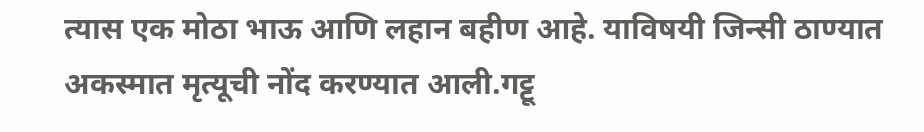त्यास एक मोठा भाऊ आणि लहान बहीण आहे. याविषयी जिन्सी ठाण्यात अकस्मात मृत्यूची नोंद करण्यात आली.गट्टू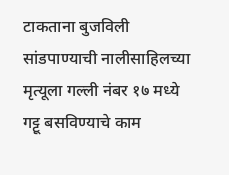टाकताना बुजविली सांडपाण्याची नालीसाहिलच्या मृत्यूला गल्ली नंबर १७ मध्ये गट्टू बसविण्याचे काम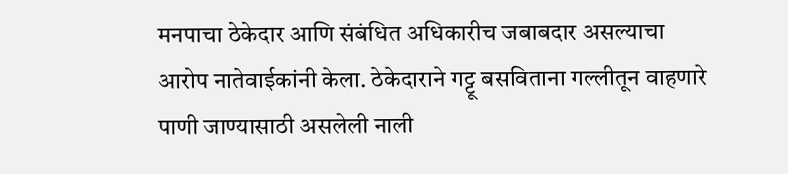मनपाचा ठेकेदार आणि संबंधित अधिकारीच जबाबदार असल्याचा आरोप नातेवाईकांनी केला. ठेकेदाराने गट्टू बसविताना गल्लीतून वाहणारे पाणी जाण्यासाठी असलेली नाली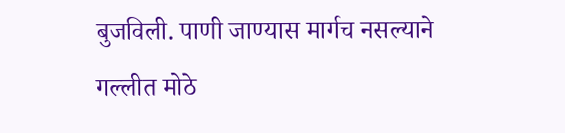बुजविली. पाणी जाण्यास मार्गच नसल्याने गल्लीत मोठे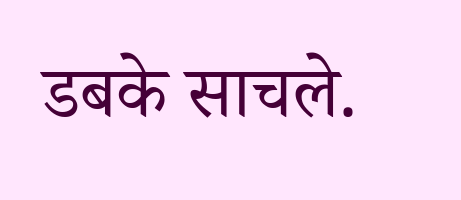डबके साचले.